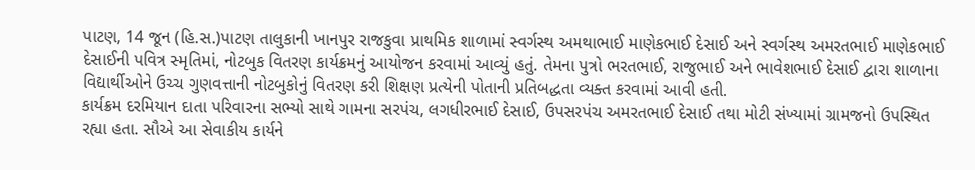પાટણ, 14 જૂન (હિ.સ.)પાટણ તાલુકાની ખાનપુર રાજકુવા પ્રાથમિક શાળામાં સ્વર્ગસ્થ અમથાભાઈ માણેકભાઈ દેસાઈ અને સ્વર્ગસ્થ અમરતભાઈ માણેકભાઈ દેસાઈની પવિત્ર સ્મૃતિમાં, નોટબુક વિતરણ કાર્યક્રમનું આયોજન કરવામાં આવ્યું હતું. તેમના પુત્રો ભરતભાઈ, રાજુભાઈ અને ભાવેશભાઈ દેસાઈ દ્વારા શાળાના વિદ્યાર્થીઓને ઉચ્ચ ગુણવત્તાની નોટબુકોનું વિતરણ કરી શિક્ષણ પ્રત્યેની પોતાની પ્રતિબદ્ધતા વ્યક્ત કરવામાં આવી હતી.
કાર્યક્રમ દરમિયાન દાતા પરિવારના સભ્યો સાથે ગામના સરપંચ, લગધીરભાઈ દેસાઈ, ઉપસરપંચ અમરતભાઈ દેસાઈ તથા મોટી સંખ્યામાં ગ્રામજનો ઉપસ્થિત રહ્યા હતા. સૌએ આ સેવાકીય કાર્યને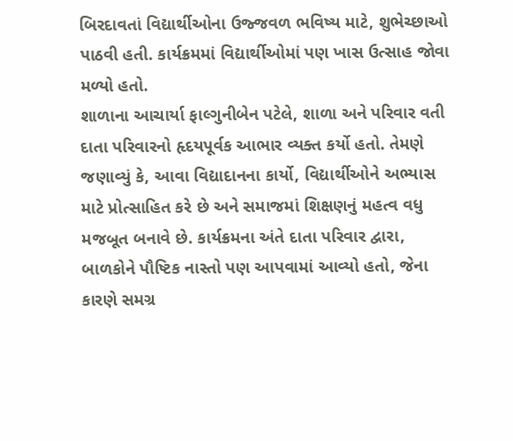બિરદાવતાં વિદ્યાર્થીઓના ઉજ્જવળ ભવિષ્ય માટે, શુભેચ્છાઓ પાઠવી હતી. કાર્યક્રમમાં વિદ્યાર્થીઓમાં પણ ખાસ ઉત્સાહ જોવા મળ્યો હતો.
શાળાના આચાર્યા ફાલ્ગુનીબેન પટેલે, શાળા અને પરિવાર વતી દાતા પરિવારનો હૃદયપૂર્વક આભાર વ્યક્ત કર્યો હતો. તેમણે જણાવ્યું કે, આવા વિદ્યાદાનના કાર્યો, વિદ્યાર્થીઓને અભ્યાસ માટે પ્રોત્સાહિત કરે છે અને સમાજમાં શિક્ષણનું મહત્વ વધુ મજબૂત બનાવે છે. કાર્યક્રમના અંતે દાતા પરિવાર દ્વારા, બાળકોને પૌષ્ટિક નાસ્તો પણ આપવામાં આવ્યો હતો, જેના કારણે સમગ્ર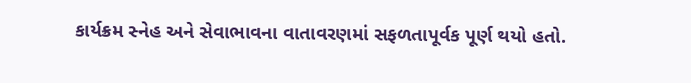કાર્યક્રમ સ્નેહ અને સેવાભાવના વાતાવરણમાં સફળતાપૂર્વક પૂર્ણ થયો હતો.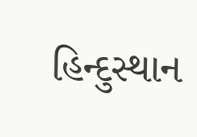હિન્દુસ્થાન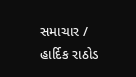સમાચાર / હાર્દિક રાઠોડ